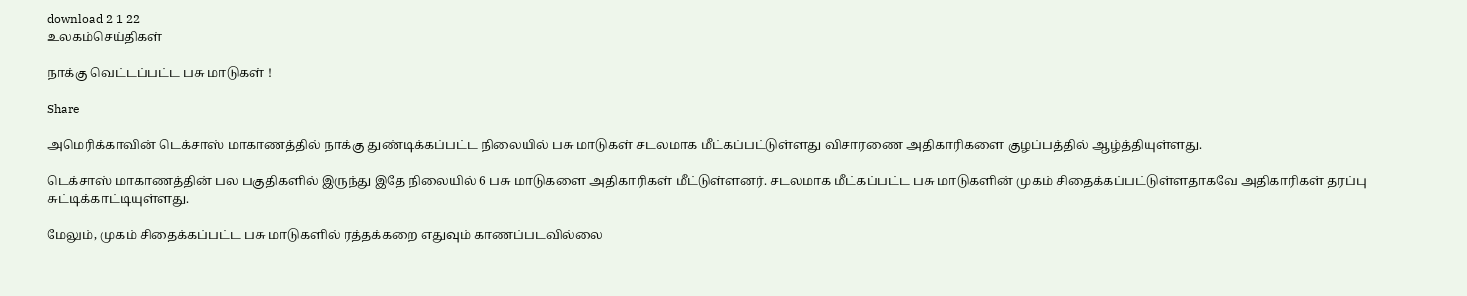download 2 1 22
உலகம்செய்திகள்

நாக்கு வெட்டப்பட்ட பசு மாடுகள் !

Share

அமெரிக்காவின் டெக்சாஸ் மாகாணத்தில் நாக்கு துண்டிக்கப்பட்ட நிலையில் பசு மாடுகள் சடலமாக மீட்கப்பட்டுள்ளது விசாரணை அதிகாரிகளை குழப்பத்தில் ஆழ்த்தியுள்ளது.

டெக்சாஸ் மாகாணத்தின் பல பகுதிகளில் இருந்து இதே நிலையில் 6 பசு மாடுகளை அதிகாரிகள் மீட்டுள்ளனர். சடலமாக மீட்கப்பட்ட பசு மாடுகளின் முகம் சிதைக்கப்பட்டுள்ளதாகவே அதிகாரிகள் தரப்பு சுட்டிக்காட்டியுள்ளது.

மேலும், முகம் சிதைக்கப்பட்ட பசு மாடுகளில் ரத்தக்கறை எதுவும் காணப்படவில்லை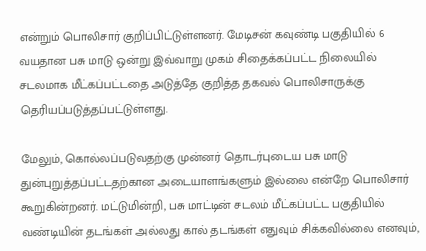என்றும் பொலிசார் குறிப்பிட்டுள்ளனர். மேடிசன் கவுண்டி பகுதியில் 6 வயதான பசு மாடு ஒன்று இவ்வாறு முகம் சிதைக்கப்பட்ட நிலையில் சடலமாக மீட்கப்பட்டதை அடுத்தே குறித்த தகவல் பொலிசாருக்கு தெரியப்படுத்தப்பட்டுள்ளது.

மேலும், கொல்லப்படுவதற்கு முன்னர் தொடர்புடைய பசு மாடு துன்புறுத்தப்பட்டதற்கான அடையாளங்களும் இல்லை என்றே பொலிசார் கூறுகின்றனர். மட்டுமின்றி, பசு மாட்டின் சடலம் மீட்கப்பட்ட பகுதியில் வண்டியின் தடங்கள் அல்லது கால் தடங்கள் எதுவும் சிக்கவில்லை எனவும்,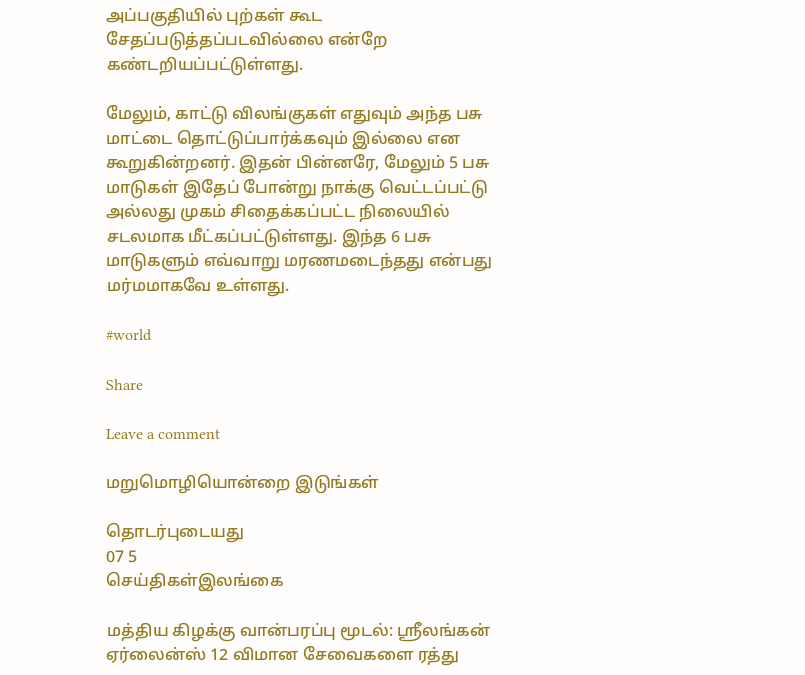அப்பகுதியில் புற்கள் கூட சேதப்படுத்தப்படவில்லை என்றே கண்டறியப்பட்டுள்ளது.

மேலும், காட்டு விலங்குகள் எதுவும் அந்த பசு மாட்டை தொட்டுப்பார்க்கவும் இல்லை என கூறுகின்றனர். இதன் பின்னரே, மேலும் 5 பசு மாடுகள் இதேப் போன்று நாக்கு வெட்டப்பட்டு அல்லது முகம் சிதைக்கப்பட்ட நிலையில் சடலமாக மீட்கப்பட்டுள்ளது. இந்த 6 பசு மாடுகளும் எவ்வாறு மரணமடைந்தது என்பது மர்மமாகவே உள்ளது.

#world

Share

Leave a comment

மறுமொழியொன்றை இடுங்கள்

தொடர்புடையது
07 5
செய்திகள்இலங்கை

மத்திய கிழக்கு வான்பரப்பு மூடல்: ஸ்ரீலங்கன் ஏர்லைன்ஸ் 12 விமான சேவைகளை ரத்து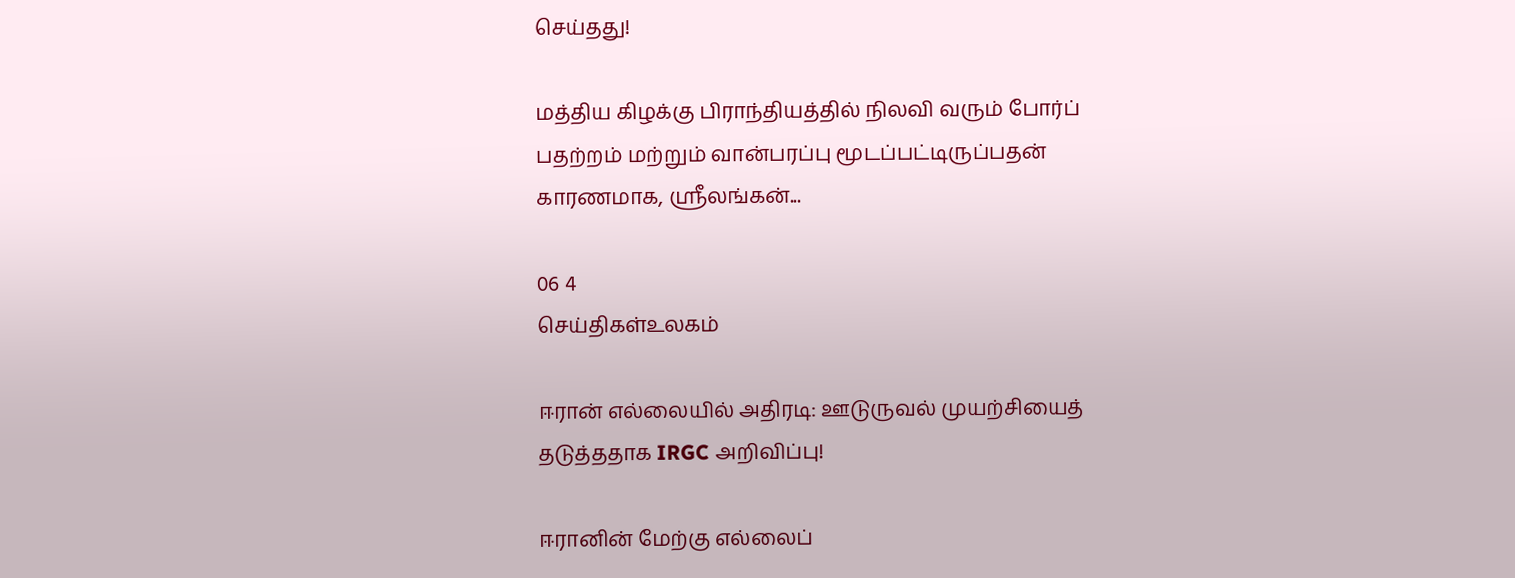செய்தது!

மத்திய கிழக்கு பிராந்தியத்தில் நிலவி வரும் போர்ப் பதற்றம் மற்றும் வான்பரப்பு மூடப்பட்டிருப்பதன் காரணமாக, ஸ்ரீலங்கன்...

06 4
செய்திகள்உலகம்

ஈரான் எல்லையில் அதிரடி: ஊடுருவல் முயற்சியைத் தடுத்ததாக IRGC அறிவிப்பு!

ஈரானின் மேற்கு எல்லைப்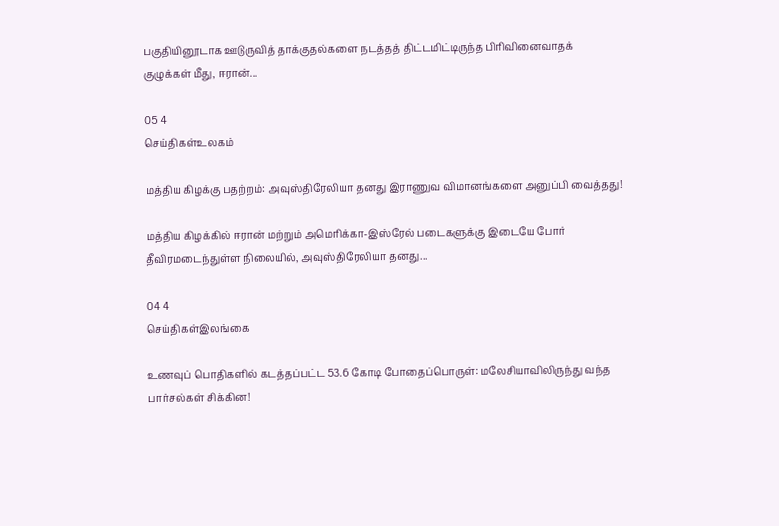பகுதியினூடாக ஊடுருவித் தாக்குதல்களை நடத்தத் திட்டமிட்டிருந்த பிரிவினைவாதக் குழுக்கள் மீது, ஈரான்...

05 4
செய்திகள்உலகம்

மத்திய கிழக்கு பதற்றம்: அவுஸ்திரேலியா தனது இராணுவ விமானங்களை அனுப்பி வைத்தது!

மத்திய கிழக்கில் ஈரான் மற்றும் அமெரிக்கா-இஸ்ரேல் படைகளுக்கு இடையே போர் தீவிரமடைந்துள்ள நிலையில், அவுஸ்திரேலியா தனது...

04 4
செய்திகள்இலங்கை

உணவுப் பொதிகளில் கடத்தப்பட்ட 53.6 கோடி போதைப்பொருள்: மலேசியாவிலிருந்து வந்த பார்சல்கள் சிக்கின!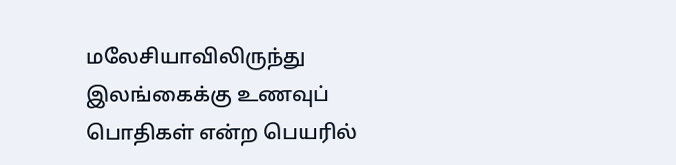மலேசியாவிலிருந்து இலங்கைக்கு உணவுப் பொதிகள் என்ற பெயரில்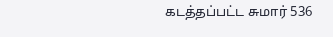கடத்தப்பட்ட சுமார் 536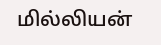மில்லியன்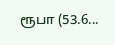ரூபா (53.6...